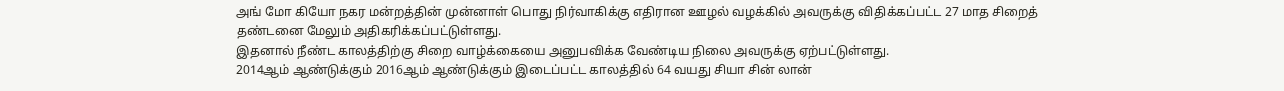அங் மோ கியோ நகர மன்றத்தின் முன்னாள் பொது நிர்வாகிக்கு எதிரான ஊழல் வழக்கில் அவருக்கு விதிக்கப்பட்ட 27 மாத சிறைத் தண்டனை மேலும் அதிகரிக்கப்பட்டுள்ளது.
இதனால் நீண்ட காலத்திற்கு சிறை வாழ்க்கையை அனுபவிக்க வேண்டிய நிலை அவருக்கு ஏற்பட்டுள்ளது.
2014ஆம் ஆண்டுக்கும் 2016ஆம் ஆண்டுக்கும் இடைப்பட்ட காலத்தில் 64 வயது சியா சின் லான்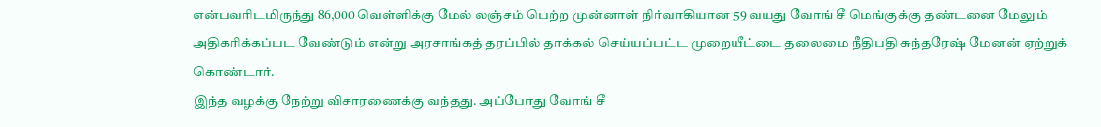என்பவரிடமிருந்து 86,000 வெள்ளிக்கு மேல் லஞ்சம் பெற்ற முன்னாள் நிர்வாகியான 59 வயது வோங் சீ மெங்குக்கு தண்டனை மேலும் அதிகரிக்கப்பட வேண்டும் என்று அரசாங்கத் தரப்பில் தாக்கல் செய்யப்பட்ட முறையீட்டை தலைமை நீதிபதி சுந்தரேஷ் மேனன் ஏற்றுக் கொண்டார்.
இந்த வழக்கு நேற்று விசாரணைக்கு வந்தது. அப்போது வோங் சீ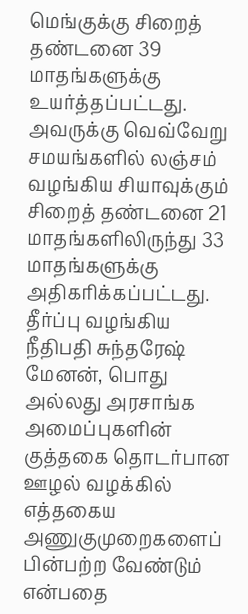மெங்குக்கு சிறைத் தண்டனை 39 மாதங்களுக்கு உயர்த்தப்பட்டது.
அவருக்கு வெவ்வேறு சமயங்களில் லஞ்சம் வழங்கிய சியாவுக்கும் சிறைத் தண்டனை 21 மாதங்களிலிருந்து 33 மாதங்களுக்கு அதிகரிக்கப்பட்டது.
தீர்ப்பு வழங்கிய நீதிபதி சுந்தரேஷ் மேனன், பொது அல்லது அரசாங்க அமைப்புகளின் குத்தகை தொடர்பான ஊழல் வழக்கில் எத்தகைய அணுகுமுறைகளைப் பின்பற்ற வேண்டும் என்பதை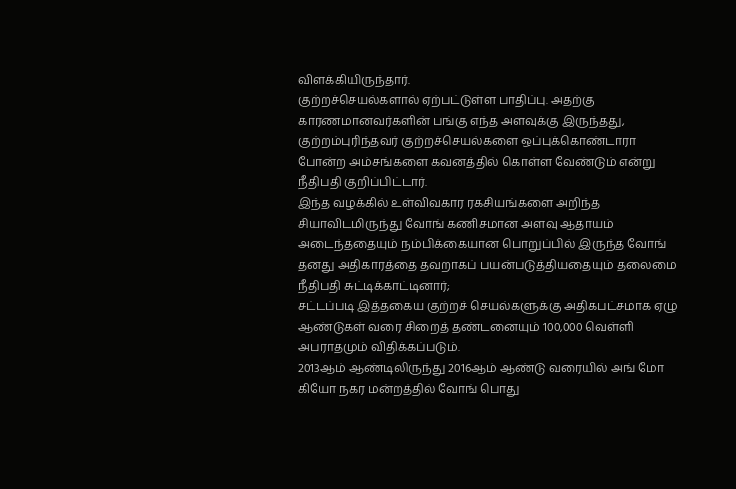விளக்கியிருந்தார்.
குற்றச்செயல்களால் ஏற்பட்டுள்ள பாதிப்பு. அதற்கு காரணமானவர்களின் பங்கு எந்த அளவுக்கு இருந்தது, குற்றம்புரிந்தவர் குற்றச்செயல்களை ஒப்புக்கொண்டாரா போன்ற அம்சங்களை கவனத்தில் கொள்ள வேண்டும் என்று நீதிபதி குறிப்பிட்டார்.
இந்த வழக்கில் உள்விவகார ரகசியங்களை அறிந்த சியாவிடமிருந்து வோங் கணிசமான அளவு ஆதாயம் அடைந்ததையும் நம்பிக்கையான பொறுப்பில் இருந்த வோங் தனது அதிகாரத்தை தவறாகப் பயன்படுத்தியதையும் தலைமை நீதிபதி சுட்டிக்காட்டினார்;
சட்டப்படி இத்தகைய குற்றச் செயல்களுக்கு அதிகபட்சமாக ஏழு ஆண்டுகள் வரை சிறைத் தண்டனையும் 100,000 வெள்ளி அபராதமும் விதிக்கப்படும்.
2013ஆம் ஆண்டிலிருந்து 2016ஆம் ஆண்டு வரையில் அங் மோ கியோ நகர மன்றத்தில் வோங் பொது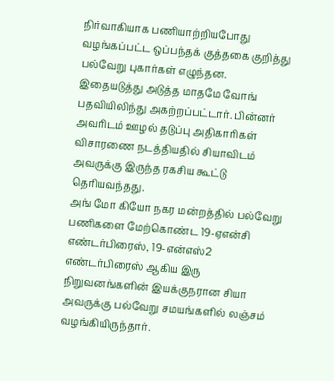நிர்வாகியாக பணியாற்றியபோது வழங்கப்பட்ட ஒப்பந்தக் குத்தகை குறித்து பல்வேறு புகார்கள் எழுந்தன.
இதையடுத்து அடுத்த மாதமே வோங் பதவியிலிந்து அகற்றப்பட்டார். பின்னர் அவரிடம் ஊழல் தடுப்பு அதிகாரிகள் விசாரணை நடத்தியதில் சியாவிடம் அவருக்கு இருந்த ரகசிய கூட்டு தெரியவந்தது.
அங் மோ கியோ நகர மன்றத்தில் பல்வேறு பணிகளை மேற்கொண்ட 19-ஏஎன்சி எண்டர்பிரைஸ், 19-என்எஸ்2 எண்டர்பிரைஸ் ஆகிய இரு நிறுவனங்களின் இயக்குநரான சியா அவருக்கு பல்வேறு சமயங்களில் லஞ்சம் வழங்கியிருந்தார்.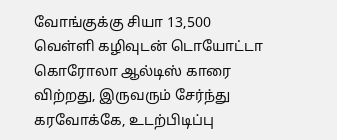வோங்குக்கு சியா 13,500 வெள்ளி கழிவுடன் டொயோட்டா கொரோலா ஆல்டிஸ் காரை விற்றது, இருவரும் சேர்ந்து கரவோக்கே, உடற்பிடிப்பு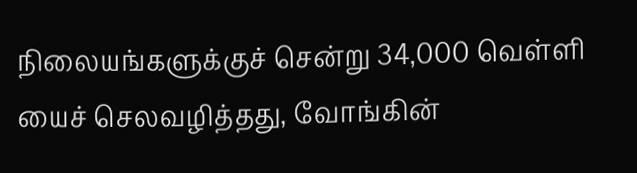நிலையங்களுக்குச் சென்று 34,000 வெள்ளி யைச் செலவழித்தது, வோங்கின்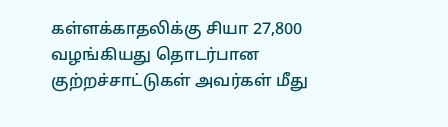கள்ளக்காதலிக்கு சியா 27,800 வழங்கியது தொடர்பான குற்றச்சாட்டுகள் அவர்கள் மீது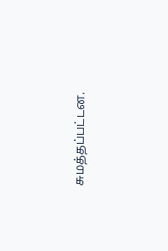சுமத்தப்பட்டன.